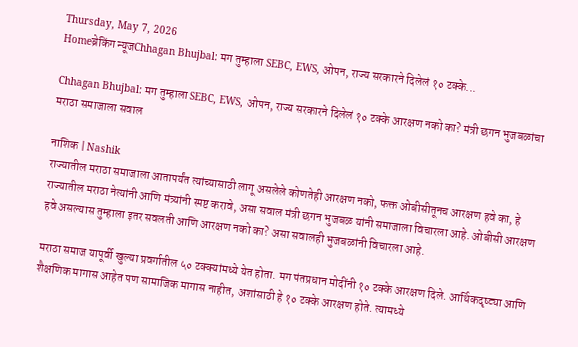Thursday, May 7, 2026
Homeब्रेकिंग न्यूजChhagan Bhujbal: मग तुम्हाला SEBC, EWS, ओपन, राज्य सरकारने दिलेलं १० टक्के...

Chhagan Bhujbal: मग तुम्हाला SEBC, EWS, ओपन, राज्य सरकारने दिलेलं १० टक्के आरक्षण नको का? मंत्री छगन भुजबळांचा मराठा समाजाला सवाल

नाशिक | Nashik
राज्यातील मराठा समाजाला आतापर्यंत त्यांच्यासाठी लागू असलेले कोणतेही आरक्षण नको, फक्त ओबीसीतूनच आरक्षण हवे का, हे राज्यातील मराठा नेत्यांनी आणि मंत्र्यांनी स्पष्ट करावे, असा सवाल मंत्री छगन भुजबळ यांनी समाजाला विचारला आहे. ओबीसी आरक्षण हवे असल्यास तुम्हाला इतर सवलती आणि आरक्षण नको का? असा सवालही भुजबळांनी विचारला आहे.

मराठा समाज यापूर्वी खुल्या प्रवर्गातील ५० टक्क्यांमध्ये येत होता. मग पंतप्रधान मोदींनी १० टक्के आरक्षण दिले. आर्थिकदृष्ट्या आणि शैक्षणिक मागास आहेत पण सामाजिक मागास नाहीत, अशांसाठी हे १० टक्के आरक्षण होते. त्यामध्ये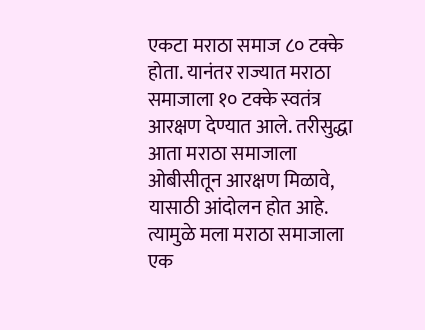एकटा मराठा समाज ८० टक्के होता. यानंतर राज्यात मराठा समाजाला १० टक्के स्वतंत्र आरक्षण देण्यात आले. तरीसुद्धा आता मराठा समाजाला ओबीसीतून आरक्षण मिळावे, यासाठी आंदोलन होत आहे. त्यामुळे मला मराठा समाजाला एक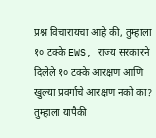प्रश्न विचारायचा आहे की, तुम्हाला १० टक्के EWS, राज्य सरकारने दिलेले १० टक्के आरक्षण आणि खुल्या प्रवर्गाचे आरक्षण नको का? तुम्हाला यापैकी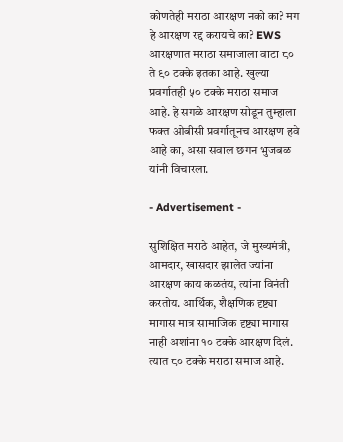कोणतेही मराठा आरक्षण नको का? मग हे आरक्षण रद्द करायचे का? EWS आरक्षणात मराठा समाजाला वाटा ८० ते ९० टक्के इतका आहे. खुल्या प्रवर्गातही ५० टक्के मराठा समाज आहे. हे सगळे आरक्षण सोडून तुम्हाला फक्त ओबीसी प्रवर्गातूनच आरक्षण हवे आहे का, असा सवाल छगन भुजबळ यांनी विचारला.

- Advertisement -

सुशिक्षित मराठे आहेत, जे मुख्यमंत्री, आमदार, खासदार झालेत ज्यांना आरक्षण काय कळतंय, त्यांना विनंती करतोय. आर्थिक, शैक्षणिक दृष्ट्या मागास मात्र सामाजिक दृष्ट्या मागास नाही अशांना १० टक्के आरक्षण दिलं. त्यात ८० टक्के मराठा समाज आहे.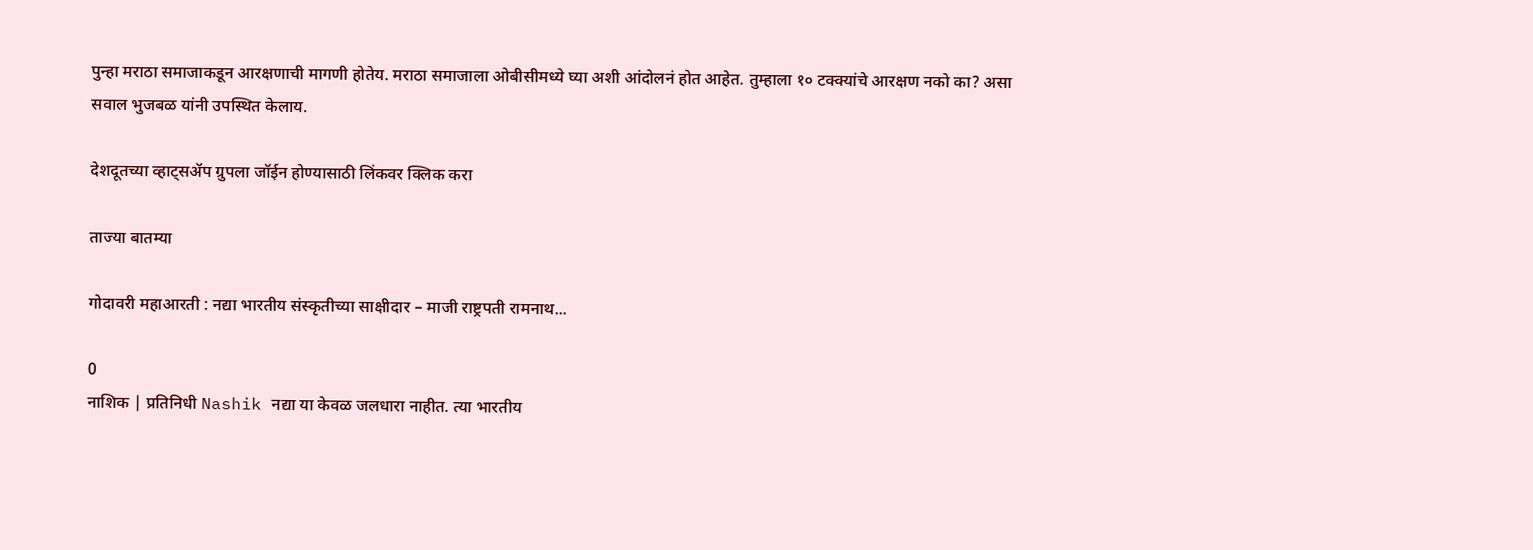पुन्हा मराठा समाजाकडून आरक्षणाची मागणी होतेय. मराठा समाजाला ओबीसीमध्ये घ्या अशी आंदोलनं होत आहेत. तुम्हाला १० टक्क्यांचे आरक्षण नको का? असा सवाल भुजबळ यांनी उपस्थित केलाय.

देशदूतच्या व्हाट्सॲप ग्रुपला जॉईन होण्यासाठी लिंकवर क्लिक करा

ताज्या बातम्या

गोदावरी महाआरती : नद्या भारतीय संस्कृतीच्या साक्षीदार – माजी राष्ट्रपती रामनाथ...

0
नाशिक | प्रतिनिधी Nashik नद्या या केवळ जलधारा नाहीत. त्या भारतीय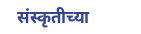संस्कृतीच्या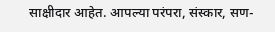साक्षीदार आहेत. आपल्या परंपरा, संस्कार, सण-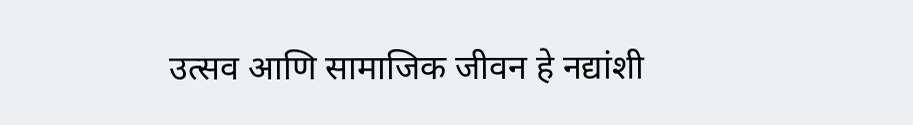उत्सव आणि सामाजिक जीवन हे नद्यांशी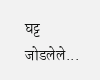घट्ट जोडलेले...